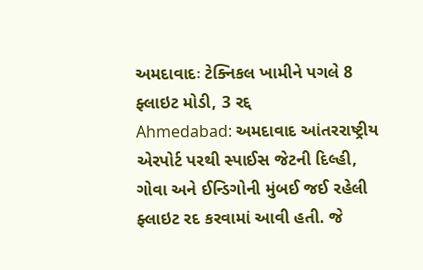અમદાવાદઃ ટેક્નિકલ ખામીને પગલે 8 ફ્લાઇટ મોડી, 3 રદ્દ
Ahmedabad: અમદાવાદ આંતરરાષ્ટ્રીય એરપોર્ટ પરથી સ્પાઈસ જેટની દિલ્હી, ગોવા અને ઈન્ડિગોની મુંબઈ જઈ રહેલી ફ્લાઇટ રદ કરવામાં આવી હતી. જે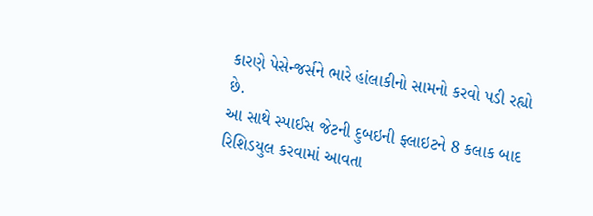કારણે પેસેન્જર્સને ભારે હાંલાકીનો સામનો કરવો પડી રહ્યો છે.
આ સાથે સ્પાઈસ જેટની દુબઇની ફ્લાઇટને 8 કલાક બાદ રિશિડયુલ કરવામાં આવતા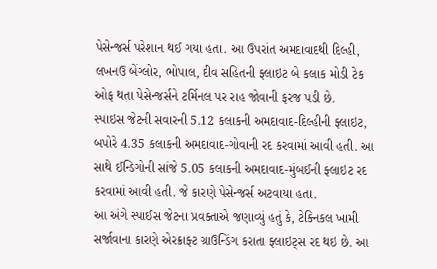પેસેન્જર્સ પરેશાન થઈ ગયા હતા. આ ઉપરાંત અમદાવાદથી દિલ્હી, લખનઉ બેંગ્લોર, ભોપાલ, દીવ સહિતની ફ્લાઇટ બે કલાક મોડી ટેક ઓફ થતા પેસેન્જર્સને ટર્મિનલ પર રાહ જોવાની ફરજ પડી છે.
સ્પાઇસ જેટની સવારની 5.12 કલાકની અમદાવાદ-દિલ્હીની ફ્લાઇટ, બપોરે 4.35 કલાકની અમદાવાદ-ગોવાની રદ કરવામાં આવી હતી. આ સાથે ઈન્ડિગોની સાંજે 5.05 કલાકની અમદાવાદ-મુંબઈની ફ્લાઇટ રદ કરવામાં આવી હતી. જે કારણે પેસેન્જર્સ અટવાયા હતા.
આ અંગે સ્પાઈસ જેટના પ્રવક્તાએ જણાવ્યું હતું કે, ટેક્નિકલ ખામી સર્જાવાના કારણે એરક્રાફ્ટ ગ્રાઉન્ડિંગ કરાતા ફ્લાઇટ્સ રદ થઇ છે. આ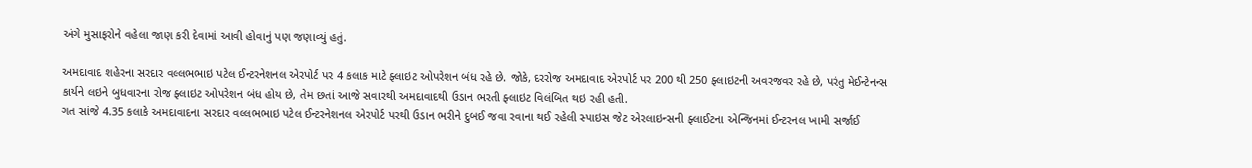અંગે મુસાફરોને વહેલા જાણ કરી દેવામાં આવી હોવાનું પણ જણાવ્યું હતું.

અમદાવાદ શહેરના સરદાર વલ્લભભાઇ પટેલ ઈન્ટરનેશનલ એરપોર્ટ પર 4 કલાક માટે ફ્લાઇટ ઓપરેશન બંધ રહે છે. જોકે, દરરોજ અમદાવાદ એરપોર્ટ પર 200 થી 250 ફ્લાઇટની અવરજવર રહે છે, પરંતુ મેઈન્ટેનન્સ કાર્યને લઇને બુધવારના રોજ ફ્લાઇટ ઓપરેશન બંધ હોય છે, તેમ છતાં આજે સવારથી અમદાવાદથી ઉડાન ભરતી ફ્લાઇટ વિલંબિત થઇ રહી હતી.
ગત સાંજે 4.35 કલાકે અમદાવાદના સરદાર વલ્લભભાઇ પટેલ ઈન્ટરનેશનલ એરપોર્ટ પરથી ઉડાન ભરીને દુબઈ જવા રવાના થઈ રહેલી સ્પાઇસ જેટ એરલાઇન્સની ફ્લાઈટના એન્જિનમાં ઈન્ટરનલ ખામી સર્જાઈ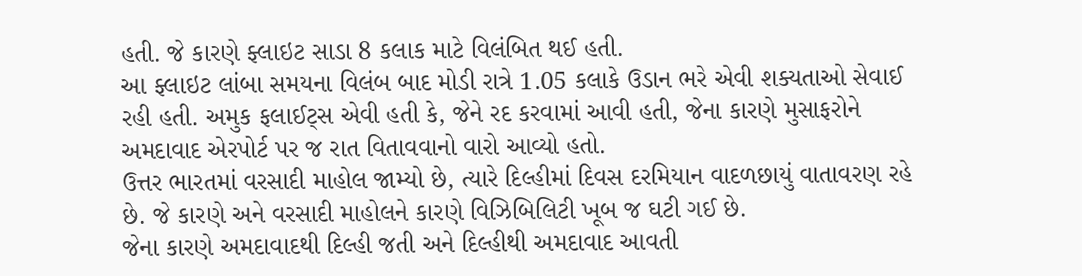હતી. જે કારણે ફ્લાઇટ સાડા 8 કલાક માટે વિલંબિત થઈ હતી.
આ ફ્લાઇટ લાંબા સમયના વિલંબ બાદ મોડી રાત્રે 1.05 કલાકે ઉડાન ભરે એવી શક્યતાઓ સેવાઈ રહી હતી. અમુક ફલાઈટ્સ એવી હતી કે, જેને રદ કરવામાં આવી હતી, જેના કારણે મુસાફરોને અમદાવાદ એરપોર્ટ પર જ રાત વિતાવવાનો વારો આવ્યો હતો.
ઉત્તર ભારતમાં વરસાદી માહોલ જામ્યો છે, ત્યારે દિલ્હીમાં દિવસ દરમિયાન વાદળછાયું વાતાવરણ રહે છે. જે કારણે અને વરસાદી માહોલને કારણે વિઝિબિલિટી ખૂબ જ ઘટી ગઈ છે.
જેના કારણે અમદાવાદથી દિલ્હી જતી અને દિલ્હીથી અમદાવાદ આવતી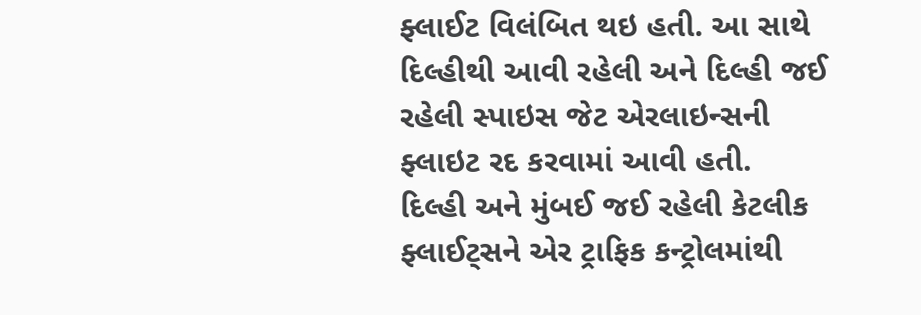ફ્લાઈટ વિલંબિત થઇ હતી. આ સાથે દિલ્હીથી આવી રહેલી અને દિલ્હી જઈ રહેલી સ્પાઇસ જેટ એરલાઇન્સની ફ્લાઇટ રદ કરવામાં આવી હતી.
દિલ્હી અને મુંબઈ જઈ રહેલી કેટલીક ફ્લાઈટ્સને એર ટ્રાફિક કન્ટ્રોલમાંથી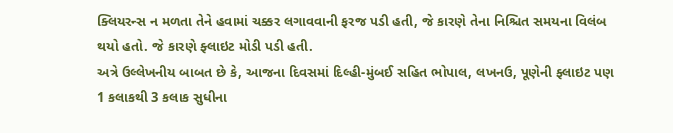ક્લિયરન્સ ન મળતા તેને હવામાં ચક્કર લગાવવાની ફરજ પડી હતી, જે કારણે તેના નિશ્ચિત સમયના વિલંબ થયો હતો. જે કારણે ફ્લાઇટ મોડી પડી હતી.
અત્રે ઉલ્લેખનીય બાબત છે કે, આજના દિવસમાં દિલ્હી-મુંબઈ સહિત ભોપાલ, લખનઉ, પૂણેની ફ્લાઇટ પણ 1 કલાકથી 3 કલાક સુધીના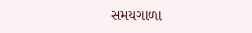સમયગાળા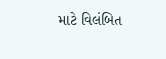માટે વિલંબિત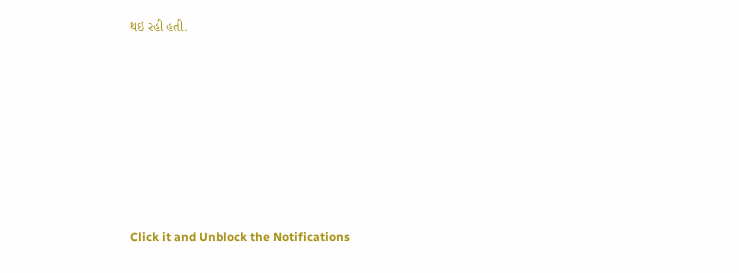થઇ રહી હતી.












Click it and Unblock the Notifications